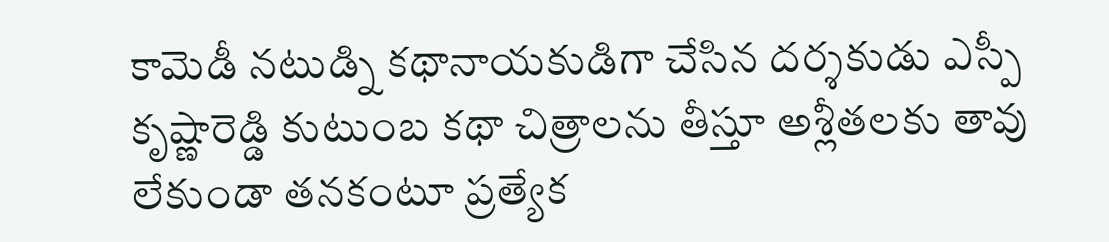కామెడీ నటుడ్ని కథానాయకుడిగా చేసిన దర్శకుడు ఎస్పీ కృష్ణారెడ్డి కుటుంబ కథా చిత్రాలను తీస్తూ అశ్లీతలకు తావు లేకుండా తనకంటూ ప్రత్యేక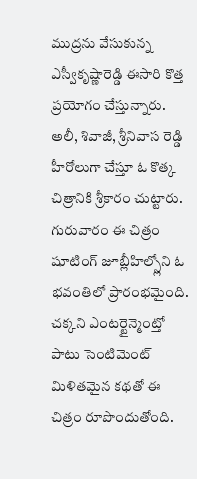ముద్రను వేసుకున్న ఎస్వీకృష్ణారెడ్డి ఈసారి కొత్త ప్రయోగం చేస్తున్నారు. అలీ, శివాజీ, శ్రీనివాస రెడ్డి హీరోలుగా చేస్తూ ఓ కొత్క చిత్రానికి శ్రీకారం చుట్టారు.
గురువారం ఈ చిత్రం షూటింగ్ జూబ్లీహిల్స్లోని ఓ భవంతిలో ప్రారంభమైంది. చక్కని ఎంటర్టైన్మెంట్తో పాటు సెంటిమెంట్ మిళితమైన కథతో ఈ చిత్రం రూపొందుతోంది.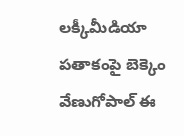లక్కీమీడియా పతాకంపై బెక్కెం వేణుగోపాల్ ఈ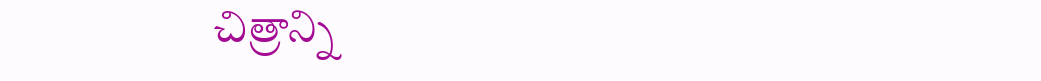చిత్రాన్ని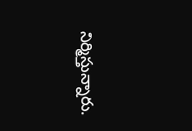నిర్మిస్తున్నారు.